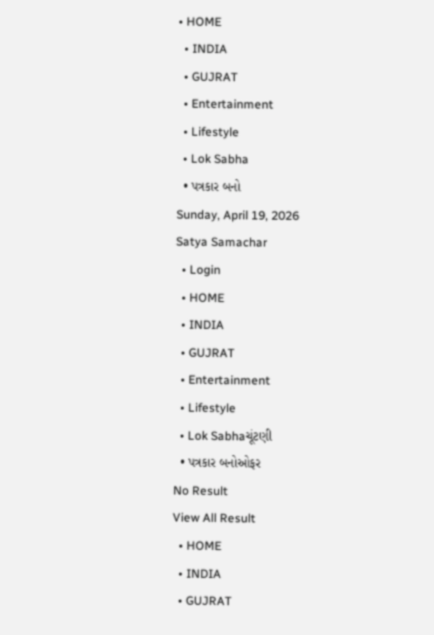• HOME
  • INDIA
  • GUJRAT
  • Entertainment
  • Lifestyle
  • Lok Sabha
  • પત્રકાર બનો
Sunday, April 19, 2026
Satya Samachar
  • Login
  • HOME
  • INDIA
  • GUJRAT
  • Entertainment
  • Lifestyle
  • Lok Sabhaચૂંટણી
  • પત્રકાર બનોઓફર
No Result
View All Result
  • HOME
  • INDIA
  • GUJRAT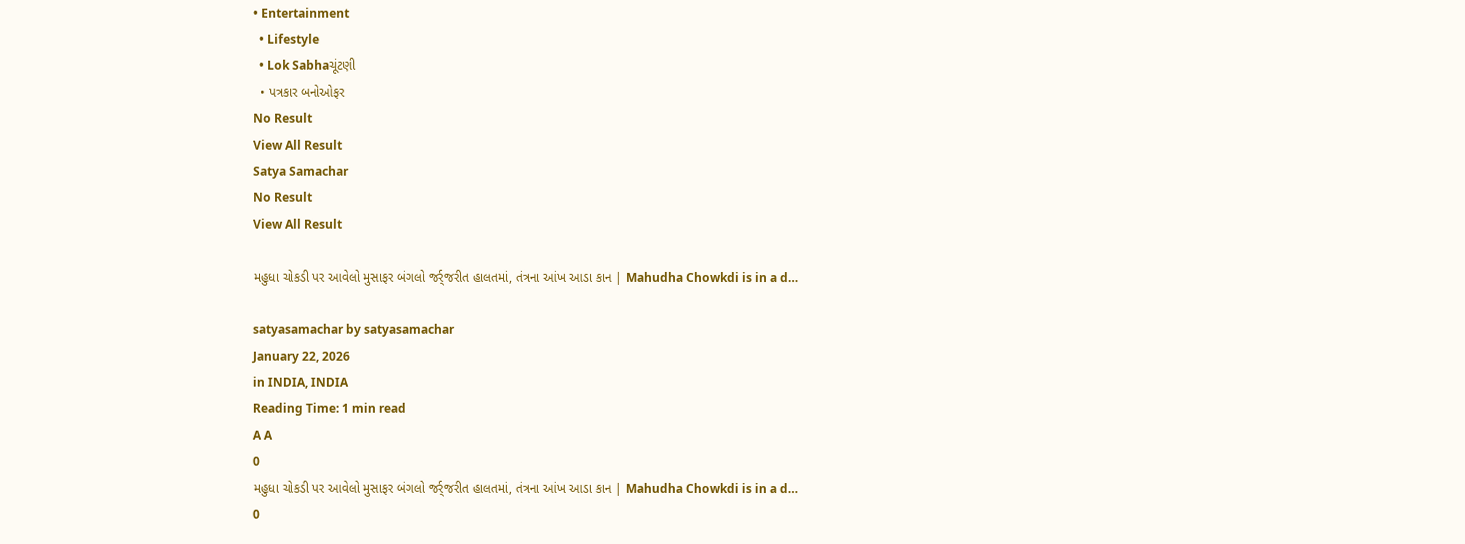• Entertainment
  • Lifestyle
  • Lok Sabhaચૂંટણી
  • પત્રકાર બનોઓફર
No Result
View All Result
Satya Samachar
No Result
View All Result

મહુધા ચોકડી પર આવેલો મુસાફર બંગલો જર્ર્જરીત હાલતમાં, તંત્રના આંખ આડા કાન | Mahudha Chowkdi is in a d…

satyasamachar by satyasamachar
January 22, 2026
in INDIA, INDIA
Reading Time: 1 min read
A A
0
મહુધા ચોકડી પર આવેલો મુસાફર બંગલો જર્ર્જરીત હાલતમાં, તંત્રના આંખ આડા કાન | Mahudha Chowkdi is in a d…
0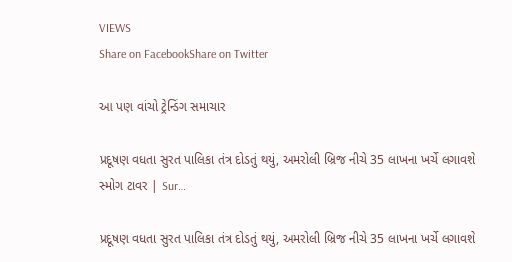VIEWS
Share on FacebookShare on Twitter

આ પણ વાંચો ટ્રેન્ડિંગ સમાચાર

પ્રદૂષણ વધતા સુરત પાલિકા તંત્ર દોડતું થયું, અમરોલી બ્રિજ નીચે 35 લાખના ખર્ચે લગાવશે સ્મોગ ટાવર | Sur…

પ્રદૂષણ વધતા સુરત પાલિકા તંત્ર દોડતું થયું, અમરોલી બ્રિજ નીચે 35 લાખના ખર્ચે લગાવશે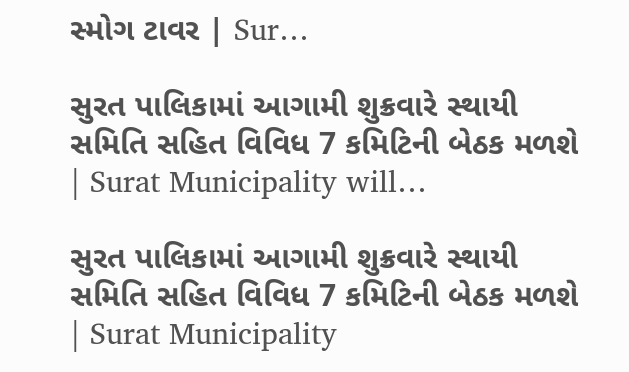સ્મોગ ટાવર | Sur…

સુરત પાલિકામાં આગામી શુક્રવારે સ્થાયી સમિતિ સહિત વિવિધ 7 કમિટિની બેઠક મળશે | Surat Municipality will…

સુરત પાલિકામાં આગામી શુક્રવારે સ્થાયી સમિતિ સહિત વિવિધ 7 કમિટિની બેઠક મળશે | Surat Municipality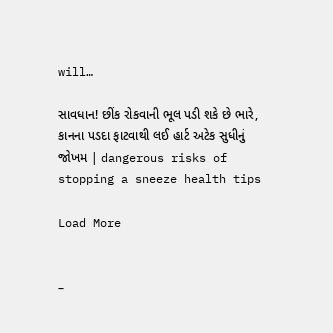will…

સાવધાન! છીંક રોકવાની ભૂલ પડી શકે છે ભારે, કાનના પડદા ફાટવાથી લઈ હાર્ટ અટેક સુધીનું જોખમ | dangerous risks of stopping a sneeze health tips

Load More


–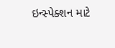ઇન્સ્પેક્શન માટે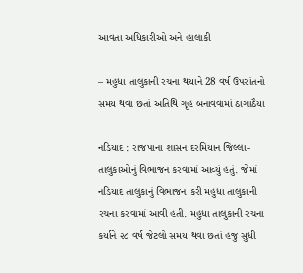આવતા અધિકારીઓ અને હાલાકી

– મહુધા તાલુકાની રચના થયાને 28 વર્ષ ઉપરાંતનો સમય થવા છતાં અતિથિ ગૃહ બનાવવામાં ઠાગાઠૈયા

નડિયાદ : રાજપાના શાસન દરમિયાન જિલ્લા-તાલુકાઓનું વિભાજન કરવામાં આવ્યું હતું. જેમાં નડિયાદ તાલુકાનું વિભાજન કરી મહુધા તાલુકાની રચના કરવામાં આવી હતી. મહુધા તાલુકાની રચના કર્યાને ૨૮ વર્ષ જેટલો સમય થવા છતાં હજુ સુધી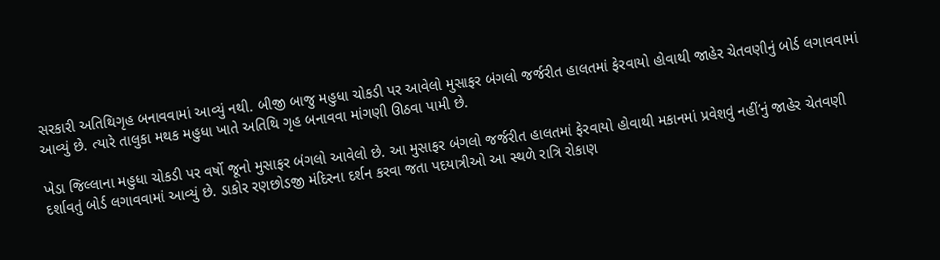સરકારી અતિથિગૃહ બનાવવામાં આવ્યું નથી. બીજી બાજુ મહુધા ચોકડી પર આવેલો મુસાફર બંગલો જર્જરીત હાલતમાં ફેરવાયો હોવાથી જાહેર ચેતવણીનું બોર્ડ લગાવવામાં આવ્યું છે. ત્યારે તાલુકા મથક મહુધા ખાતે અતિથિ ગૃહ બનાવવા માંગણી ઊઠવા પામી છે.

ખેડા જિલ્લાના મહુધા ચોકડી પર વર્ષો જૂનો મુસાફર બંગલો આવેલો છે. આ મુસાફર બંગલો જર્જરીત હાલતમાં ફેરવાયો હોવાથી મકાનમાં પ્રવેશવું નહીં’નું જાહેર ચેતવણી દર્શાવતું બોર્ડ લગાવવામાં આવ્યું છે. ડાકોર રણછોડજી મંદિરના દર્શન કરવા જતા પદયાત્રીઓ આ સ્થળે રાત્રિ રોકાણ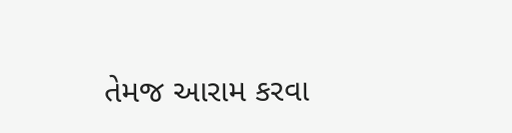તેમજ આરામ કરવા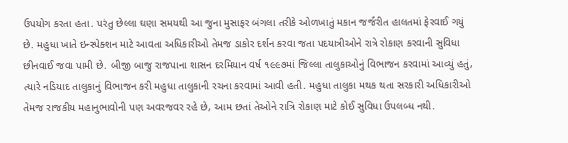ઉપયોગ કરતા હતા. પરંતુ છેલ્લા ઘણા સમયથી આ જુના મુસાફર બંગલા તરીકે ઓળખાતું મકાન જર્જરીત હાલતમાં ફેરવાઈ ગયું છે. મહુધા ખાતે ઇન્સ્પેક્શન માટે આવતા અધિકારીઓ તેમજ ડાકોર દર્શન કરવા જતા પદયાત્રીઓને રાત્રે રોકાણ કરવાની સુવિધા છીનવાઈ જવા પામી છે. બીજી બાજુ રાજપાના શાસન દરમિયાન વર્ષ ૧૯૯૭માં જિલ્લા તાલુકાઓનું વિભાજન કરવામાં આવ્યું હતું, ત્યારે નડિયાદ તાલુકાનું વિભાજન કરી મહુધા તાલુકાની રચના કરવામાં આવી હતી. મહુધા તાલુકા મથક થતા સરકારી અધિકારીઓ તેમજ રાજકીય મહાનુભાવોની પણ અવરજવર રહે છે, આમ છતાં તેઓને રાત્રિ રોકાણ માટે કોઈ સુવિધા ઉપલબ્ધ નથી.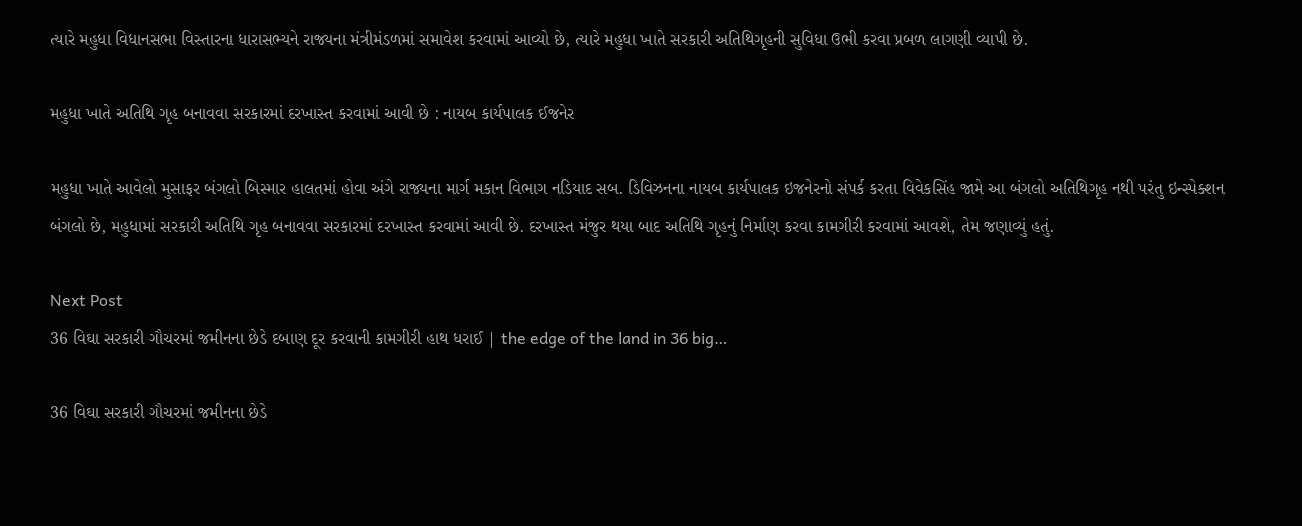ત્યારે મહુધા વિધાનસભા વિસ્તારના ધારાસભ્યને રાજ્યના મંત્રીમંડળમાં સમાવેશ કરવામાં આવ્યો છે, ત્યારે મહુધા ખાતે સરકારી અતિથિગૃહની સુવિધા ઉભી કરવા પ્રબળ લાગણી વ્યાપી છે.

મહુધા ખાતે અતિથિ ગૃહ બનાવવા સરકારમાં દરખાસ્ત કરવામાં આવી છે : નાયબ કાર્યપાલક ઈજનેર

મહુધા ખાતે આવેલો મુસાફર બંગલો બિસ્માર હાલતમાં હોવા અંગે રાજ્યના માર્ગ મકાન વિભાગ નડિયાદ સબ. ડિવિઝનના નાયબ કાર્યપાલક ઇજનેરનો સંપર્ક કરતા વિવેકસિંહ જામે આ બંગલો અતિથિગૃહ નથી પરંતુ ઇન્સ્પેક્શન બંગલો છે, મહુધામાં સરકારી અતિથિ ગૃહ બનાવવા સરકારમાં દરખાસ્ત કરવામાં આવી છે. દરખાસ્ત મંજુર થયા બાદ અતિથિ ગૃહનું નિર્માણ કરવા કામગીરી કરવામાં આવશે, તેમ જણાવ્યું હતું.

Next Post
36 વિઘા સરકારી ગૌચરમાં જમીનના છેડે દબાણ દૂર કરવાની કામગીરી હાથ ધરાઈ | the edge of the land in 36 big…

36 વિઘા સરકારી ગૌચરમાં જમીનના છેડે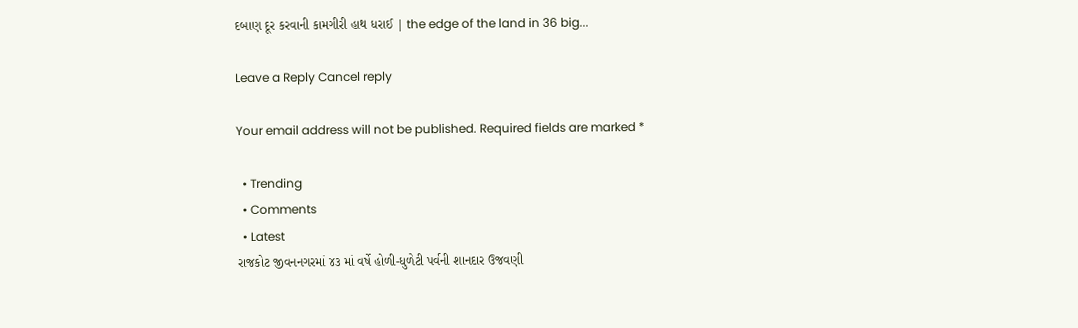દબાણ દૂર કરવાની કામગીરી હાથ ધરાઈ | the edge of the land in 36 big...

Leave a Reply Cancel reply

Your email address will not be published. Required fields are marked *

  • Trending
  • Comments
  • Latest
રાજકોટ જીવનનગરમાં ૪૩ માં વર્ષે હોળી-ધુળેટી પર્વની શાનદાર ઉજવણી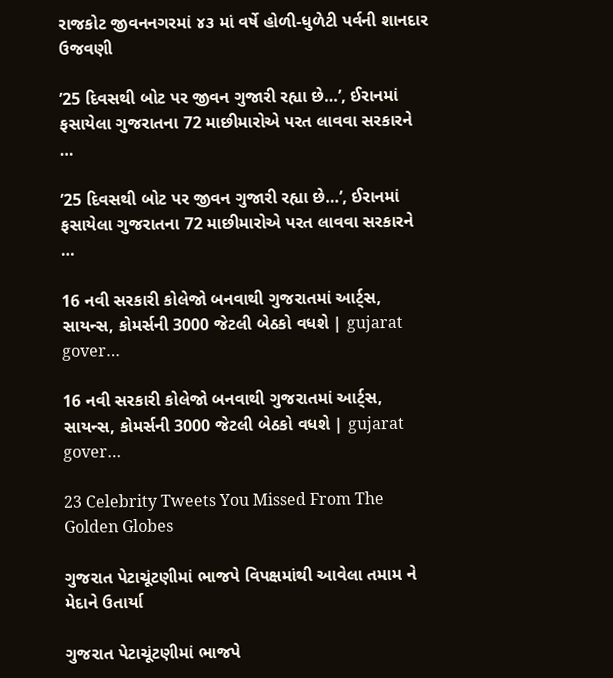રાજકોટ જીવનનગરમાં ૪૩ માં વર્ષે હોળી-ધુળેટી પર્વની શાનદાર ઉજવણી

’25 દિવસથી બોટ પર જીવન ગુજારી રહ્યા છે…’, ઈરાનમાં ફસાયેલા ગુજરાતના 72 માછીમારોએ પરત લાવવા સરકારને …

’25 દિવસથી બોટ પર જીવન ગુજારી રહ્યા છે…’, ઈરાનમાં ફસાયેલા ગુજરાતના 72 માછીમારોએ પરત લાવવા સરકારને …

16 નવી સરકારી કોલેજો બનવાથી ગુજરાતમાં આર્ટ્સ, સાયન્સ, કોમર્સની 3000 જેટલી બેઠકો વધશે | gujarat gover…

16 નવી સરકારી કોલેજો બનવાથી ગુજરાતમાં આર્ટ્સ, સાયન્સ, કોમર્સની 3000 જેટલી બેઠકો વધશે | gujarat gover…

23 Celebrity Tweets You Missed From The Golden Globes

ગુજરાત પેટાચૂંટણીમાં ભાજપે વિપક્ષમાંથી આવેલા તમામ ને મેદાને ઉતાર્યા

ગુજરાત પેટાચૂંટણીમાં ભાજપે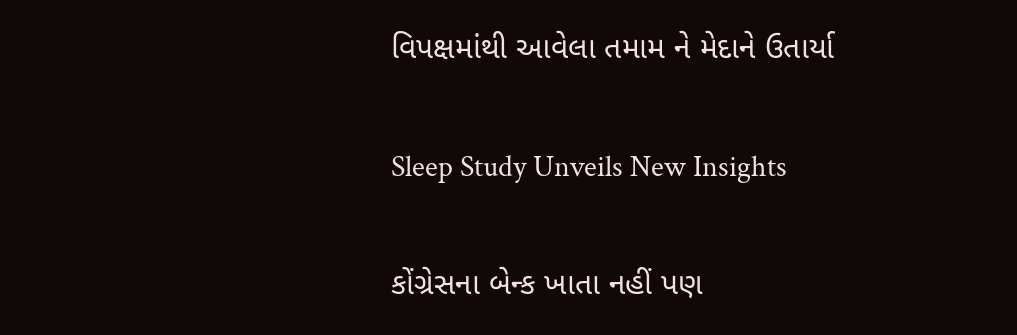વિપક્ષમાંથી આવેલા તમામ ને મેદાને ઉતાર્યા

Sleep Study Unveils New Insights

કોંગ્રેસના બેન્ક ખાતા નહીં પણ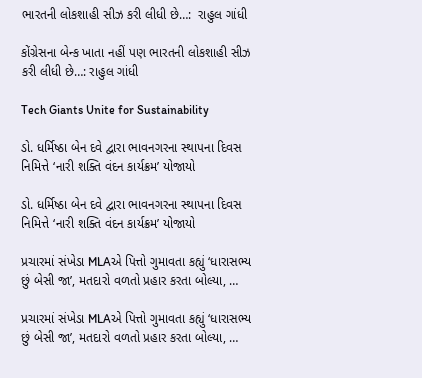ભારતની લોકશાહી સીઝ કરી લીધી છે…:  રાહુલ ગાંધી

કોંગ્રેસના બેન્ક ખાતા નહીં પણ ભારતની લોકશાહી સીઝ કરી લીધી છે…: રાહુલ ગાંધી

Tech Giants Unite for Sustainability

ડો. ધર્મિષ્ઠા બેન દવે દ્વારા ભાવનગરના સ્થાપના દિવસ નિમિત્તે ‘નારી શક્તિ વંદન કાર્યક્રમ’ યોજાયો

ડો. ધર્મિષ્ઠા બેન દવે દ્વારા ભાવનગરના સ્થાપના દિવસ નિમિત્તે ‘નારી શક્તિ વંદન કાર્યક્રમ’ યોજાયો

પ્રચારમાં સંખેડા MLAએ પિત્તો ગુમાવતા કહ્યું ‘ધારાસભ્ય છું બેસી જા’, મતદારો વળતો પ્રહાર કરતા બોલ્યા, …

પ્રચારમાં સંખેડા MLAએ પિત્તો ગુમાવતા કહ્યું ‘ધારાસભ્ય છું બેસી જા’, મતદારો વળતો પ્રહાર કરતા બોલ્યા, …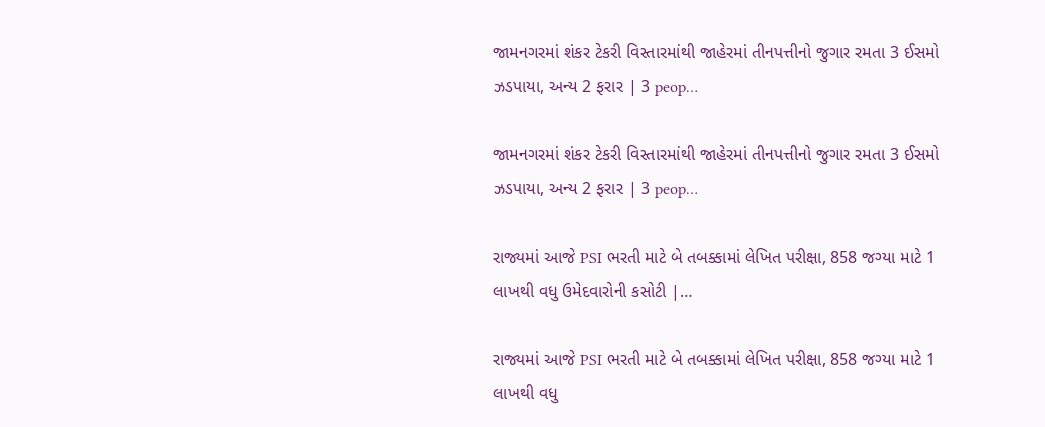જામનગરમાં શંકર ટેકરી વિસ્તારમાંથી જાહેરમાં તીનપત્તીનો જુગાર રમતા 3 ઈસમો ઝડપાયા, અન્ય 2 ફરાર | 3 peop…

જામનગરમાં શંકર ટેકરી વિસ્તારમાંથી જાહેરમાં તીનપત્તીનો જુગાર રમતા 3 ઈસમો ઝડપાયા, અન્ય 2 ફરાર | 3 peop…

રાજ્યમાં આજે PSI ભરતી માટે બે તબક્કામાં લેખિત પરીક્ષા, 858 જગ્યા માટે 1 લાખથી વધુ ઉમેદવારોની કસોટી |…

રાજ્યમાં આજે PSI ભરતી માટે બે તબક્કામાં લેખિત પરીક્ષા, 858 જગ્યા માટે 1 લાખથી વધુ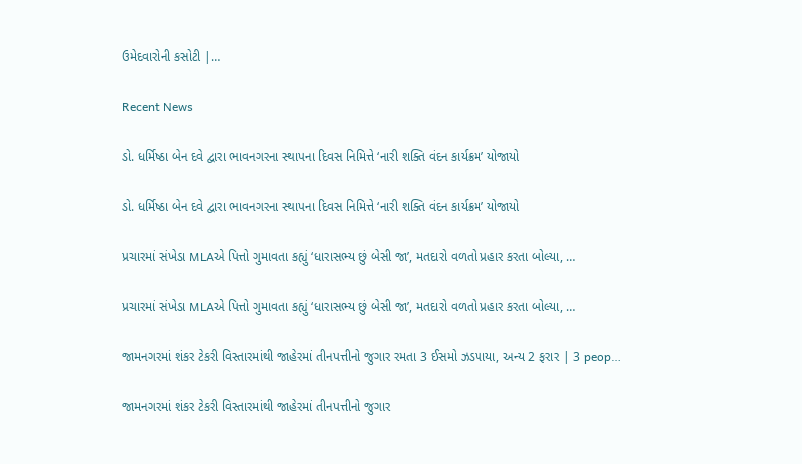ઉમેદવારોની કસોટી |…

Recent News

ડો. ધર્મિષ્ઠા બેન દવે દ્વારા ભાવનગરના સ્થાપના દિવસ નિમિત્તે ‘નારી શક્તિ વંદન કાર્યક્રમ’ યોજાયો

ડો. ધર્મિષ્ઠા બેન દવે દ્વારા ભાવનગરના સ્થાપના દિવસ નિમિત્તે ‘નારી શક્તિ વંદન કાર્યક્રમ’ યોજાયો

પ્રચારમાં સંખેડા MLAએ પિત્તો ગુમાવતા કહ્યું ‘ધારાસભ્ય છું બેસી જા’, મતદારો વળતો પ્રહાર કરતા બોલ્યા, …

પ્રચારમાં સંખેડા MLAએ પિત્તો ગુમાવતા કહ્યું ‘ધારાસભ્ય છું બેસી જા’, મતદારો વળતો પ્રહાર કરતા બોલ્યા, …

જામનગરમાં શંકર ટેકરી વિસ્તારમાંથી જાહેરમાં તીનપત્તીનો જુગાર રમતા 3 ઈસમો ઝડપાયા, અન્ય 2 ફરાર | 3 peop…

જામનગરમાં શંકર ટેકરી વિસ્તારમાંથી જાહેરમાં તીનપત્તીનો જુગાર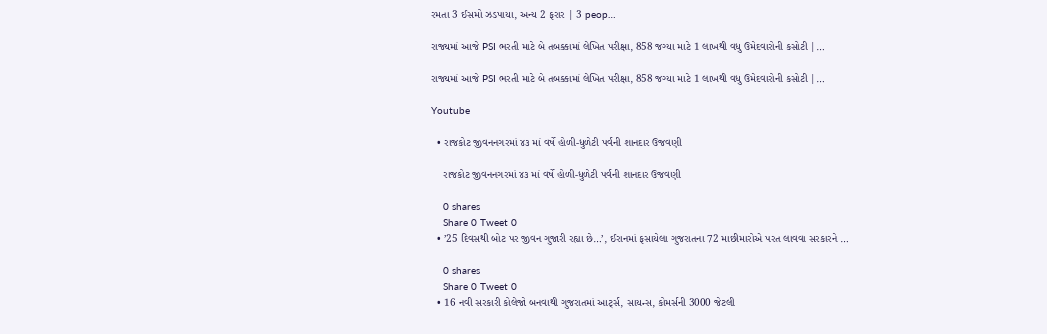રમતા 3 ઈસમો ઝડપાયા, અન્ય 2 ફરાર | 3 peop…

રાજ્યમાં આજે PSI ભરતી માટે બે તબક્કામાં લેખિત પરીક્ષા, 858 જગ્યા માટે 1 લાખથી વધુ ઉમેદવારોની કસોટી |…

રાજ્યમાં આજે PSI ભરતી માટે બે તબક્કામાં લેખિત પરીક્ષા, 858 જગ્યા માટે 1 લાખથી વધુ ઉમેદવારોની કસોટી |…

Youtube

  • રાજકોટ જીવનનગરમાં ૪૩ માં વર્ષે હોળી-ધુળેટી પર્વની શાનદાર ઉજવણી

    રાજકોટ જીવનનગરમાં ૪૩ માં વર્ષે હોળી-ધુળેટી પર્વની શાનદાર ઉજવણી

    0 shares
    Share 0 Tweet 0
  • ’25 દિવસથી બોટ પર જીવન ગુજારી રહ્યા છે…’, ઈરાનમાં ફસાયેલા ગુજરાતના 72 માછીમારોએ પરત લાવવા સરકારને …

    0 shares
    Share 0 Tweet 0
  • 16 નવી સરકારી કોલેજો બનવાથી ગુજરાતમાં આર્ટ્સ, સાયન્સ, કોમર્સની 3000 જેટલી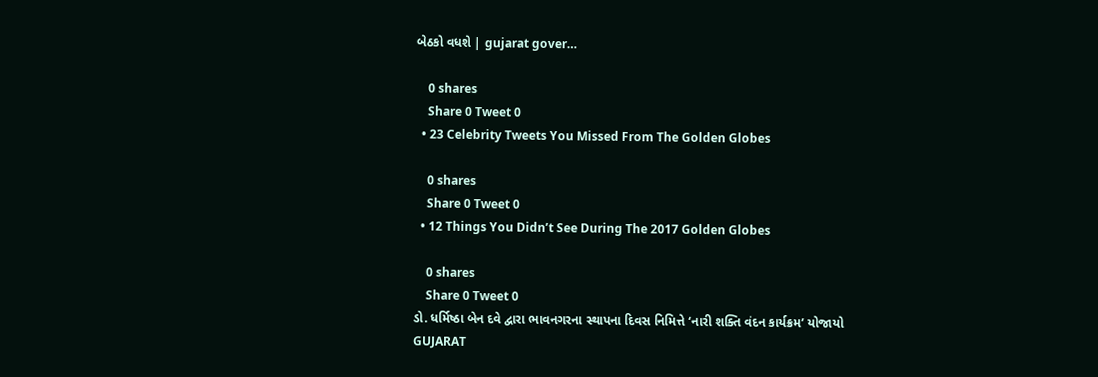બેઠકો વધશે | gujarat gover…

    0 shares
    Share 0 Tweet 0
  • 23 Celebrity Tweets You Missed From The Golden Globes

    0 shares
    Share 0 Tweet 0
  • 12 Things You Didn’t See During The 2017 Golden Globes

    0 shares
    Share 0 Tweet 0
ડો. ધર્મિષ્ઠા બેન દવે દ્વારા ભાવનગરના સ્થાપના દિવસ નિમિત્તે ‘નારી શક્તિ વંદન કાર્યક્રમ’ યોજાયો
GUJARAT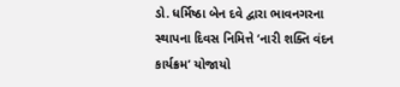ડો. ધર્મિષ્ઠા બેન દવે દ્વારા ભાવનગરના સ્થાપના દિવસ નિમિત્તે ‘નારી શક્તિ વંદન કાર્યક્રમ’ યોજાયો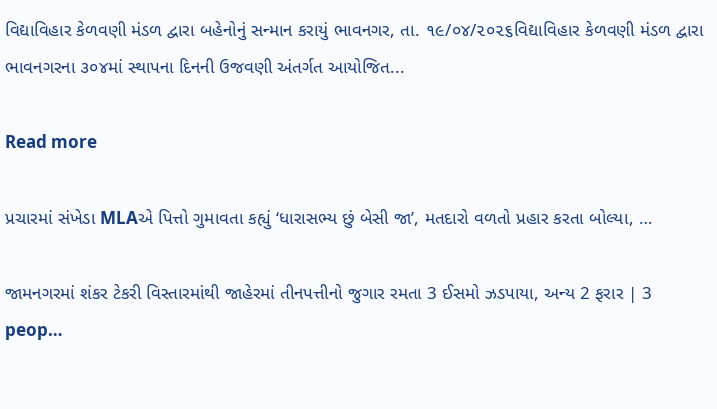વિદ્યાવિહાર કેળવણી મંડળ દ્વારા બહેનોનું સન્માન કરાયું ભાવનગર, તા. ૧૯/૦૪/૨૦૨૬વિદ્યાવિહાર કેળવણી મંડળ દ્વારા ભાવનગરના ૩૦૪માં સ્થાપના દિનની ઉજવણી અંતર્ગત આયોજિત...

Read more

પ્રચારમાં સંખેડા MLAએ પિત્તો ગુમાવતા કહ્યું ‘ધારાસભ્ય છું બેસી જા’, મતદારો વળતો પ્રહાર કરતા બોલ્યા, …

જામનગરમાં શંકર ટેકરી વિસ્તારમાંથી જાહેરમાં તીનપત્તીનો જુગાર રમતા 3 ઈસમો ઝડપાયા, અન્ય 2 ફરાર | 3 peop…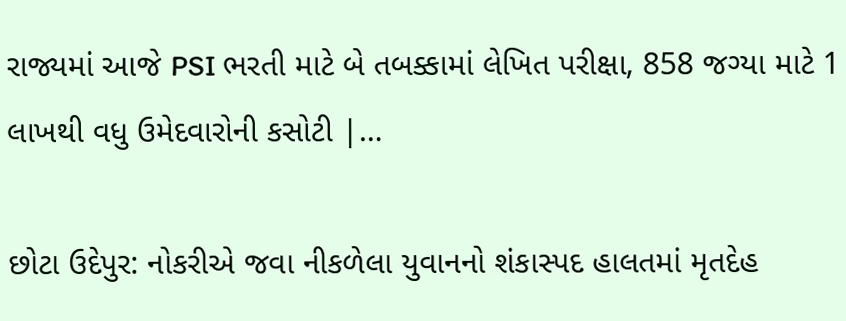રાજ્યમાં આજે PSI ભરતી માટે બે તબક્કામાં લેખિત પરીક્ષા, 858 જગ્યા માટે 1 લાખથી વધુ ઉમેદવારોની કસોટી |…

છોટા ઉદેપુર: નોકરીએ જવા નીકળેલા યુવાનનો શંકાસ્પદ હાલતમાં મૃતદેહ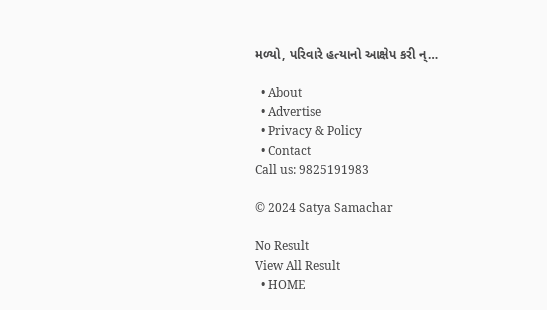મળ્યો, પરિવારે હત્યાનો આક્ષેપ કરી ન્…

  • About
  • Advertise
  • Privacy & Policy
  • Contact
Call us: 9825191983

© 2024 Satya Samachar

No Result
View All Result
  • HOME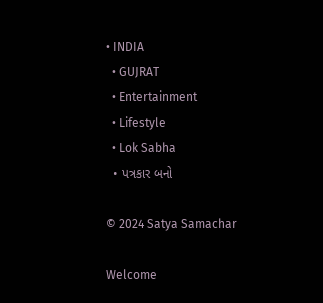• INDIA
  • GUJRAT
  • Entertainment
  • Lifestyle
  • Lok Sabha
  • પત્રકાર બનો

© 2024 Satya Samachar

Welcome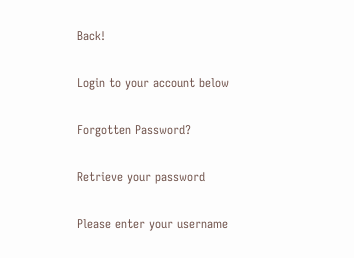Back!

Login to your account below

Forgotten Password?

Retrieve your password

Please enter your username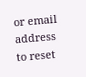or email address to reset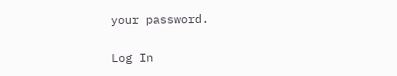your password.

Log In